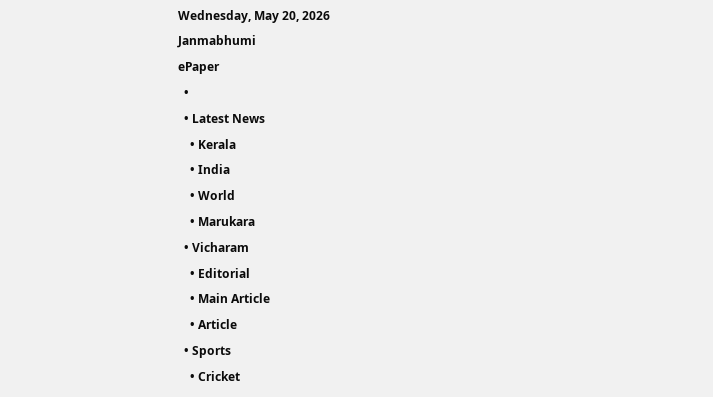Wednesday, May 20, 2026
Janmabhumi
ePaper
  •
  • Latest News
    • Kerala
    • India
    • World
    • Marukara
  • Vicharam
    • Editorial
    • Main Article
    • Article
  • Sports
    • Cricket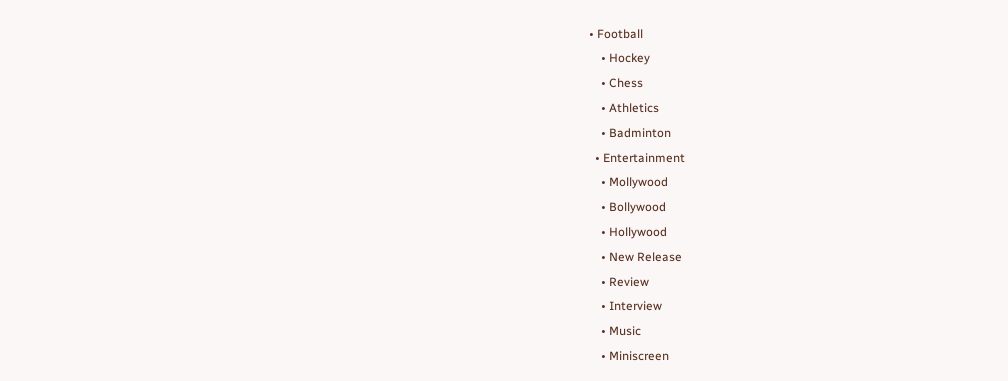• Football
    • Hockey
    • Chess
    • Athletics
    • Badminton
  • Entertainment
    • Mollywood
    • Bollywood
    • Hollywood
    • New Release
    • Review
    • Interview
    • Music
    • Miniscreen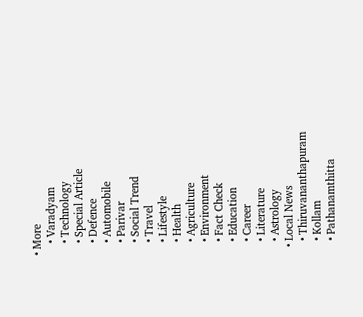• More
    • Varadyam
    • Technology
    • Special Article
    • Defence
    • Automobile
    • Parivar
    • Social Trend
    • Travel
    • Lifestyle
    • Health
    • Agriculture
    • Environment
    • Fact Check
    • Education
    • Career
    • Literature
    • Astrology
  • Local News
    • Thiruvananthapuram
    • Kollam
    • Pathanamthitta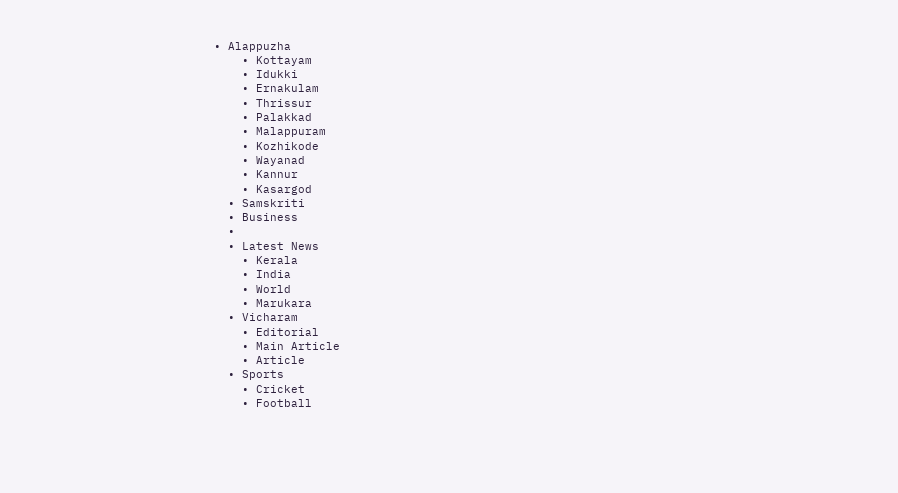• Alappuzha
    • Kottayam
    • Idukki
    • Ernakulam
    • Thrissur
    • Palakkad
    • Malappuram
    • Kozhikode
    • Wayanad
    • Kannur
    • Kasargod
  • Samskriti
  • Business
  •
  • Latest News
    • Kerala
    • India
    • World
    • Marukara
  • Vicharam
    • Editorial
    • Main Article
    • Article
  • Sports
    • Cricket
    • Football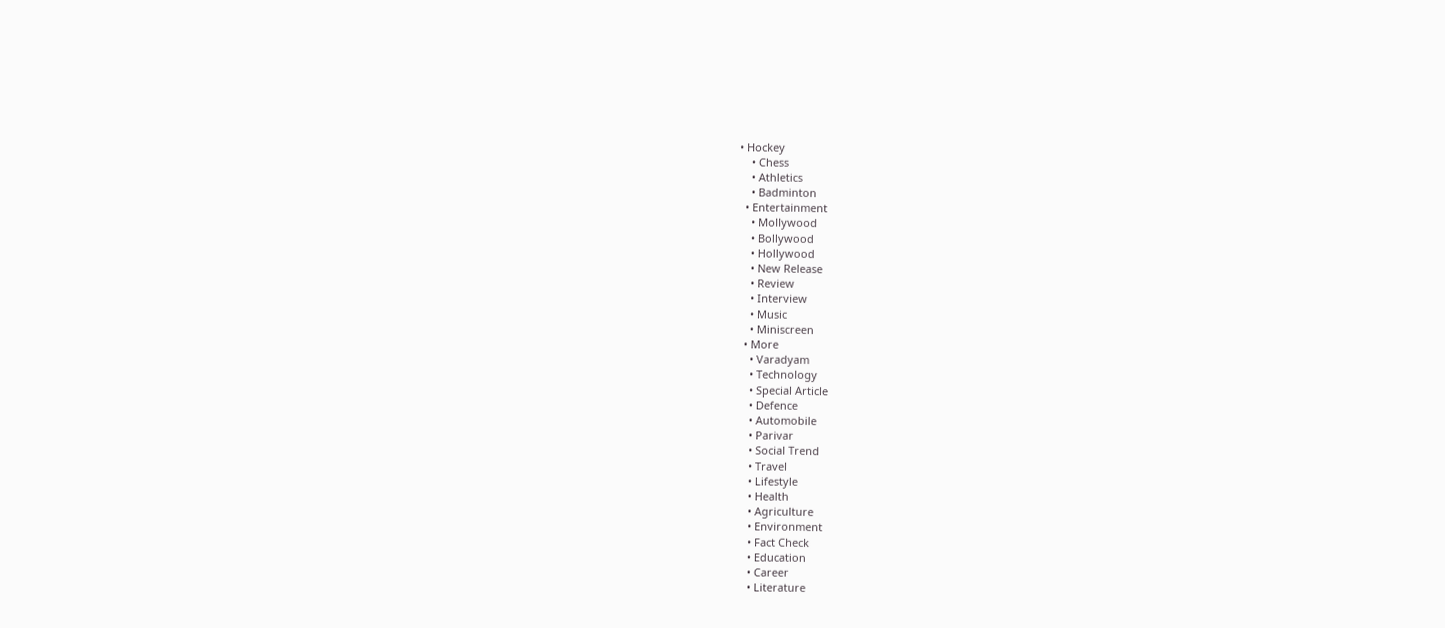• Hockey
    • Chess
    • Athletics
    • Badminton
  • Entertainment
    • Mollywood
    • Bollywood
    • Hollywood
    • New Release
    • Review
    • Interview
    • Music
    • Miniscreen
  • More
    • Varadyam
    • Technology
    • Special Article
    • Defence
    • Automobile
    • Parivar
    • Social Trend
    • Travel
    • Lifestyle
    • Health
    • Agriculture
    • Environment
    • Fact Check
    • Education
    • Career
    • Literature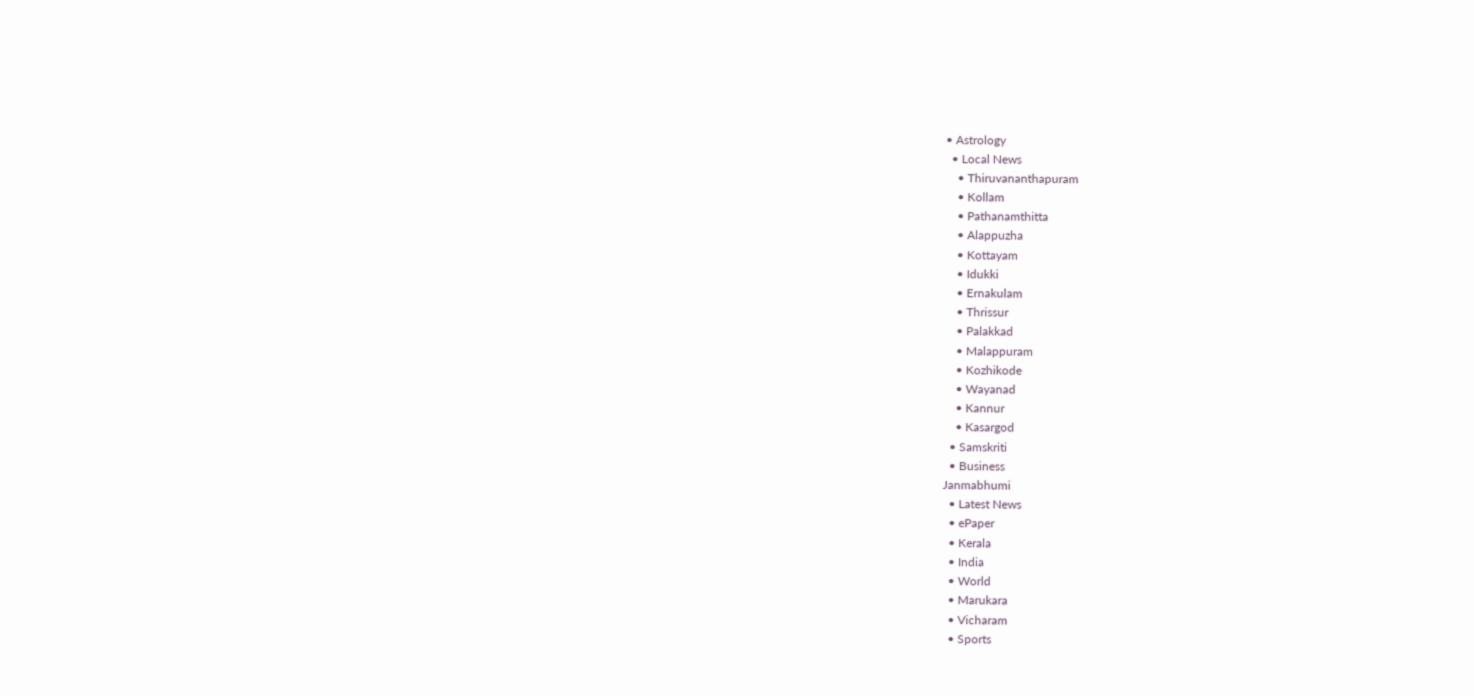• Astrology
  • Local News
    • Thiruvananthapuram
    • Kollam
    • Pathanamthitta
    • Alappuzha
    • Kottayam
    • Idukki
    • Ernakulam
    • Thrissur
    • Palakkad
    • Malappuram
    • Kozhikode
    • Wayanad
    • Kannur
    • Kasargod
  • Samskriti
  • Business
Janmabhumi
  • Latest News
  • ePaper
  • Kerala
  • India
  • World
  • Marukara
  • Vicharam
  • Sports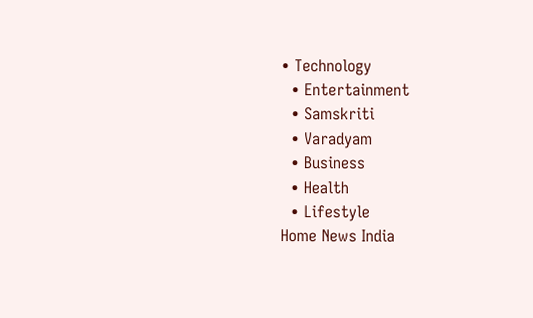• Technology
  • Entertainment
  • Samskriti
  • Varadyam
  • Business
  • Health
  • Lifestyle
Home News India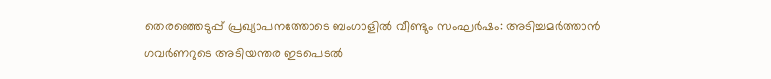തെരഞ്ഞെടുപ്പ് പ്രഖ്യാപനത്തോടെ ബംഗാളില്‍ വീണ്ടും സംഘര്‍ഷം: അടിച്ചമര്‍ത്താന്‍ ഗവര്‍ണറുടെ അടിയന്തര ഇടപെടല്‍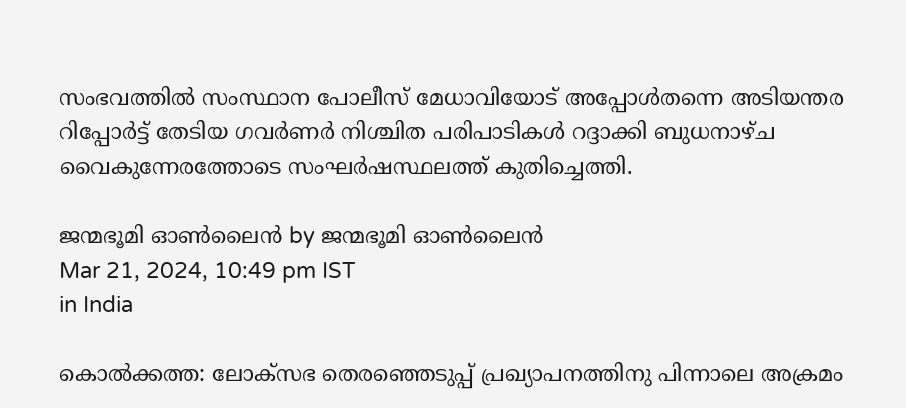സംഭവത്തില്‍ സംസ്ഥാന പോലീസ് മേധാവിയോട് അപ്പോള്‍തന്നെ അടിയന്തര റിപ്പോര്‍ട്ട് തേടിയ ഗവര്‍ണര്‍ നിശ്ചിത പരിപാടികള്‍ റദ്ദാക്കി ബുധനാഴ്ച വൈകുന്നേരത്തോടെ സംഘര്‍ഷസ്ഥലത്ത് കുതിച്ചെത്തി.

ജന്മഭൂമി ഓണ്‍ലൈന്‍ by ജന്മഭൂമി ഓണ്‍ലൈന്‍
Mar 21, 2024, 10:49 pm IST
in India

കൊല്‍ക്കത്ത: ലോക്‌സഭ തെരഞ്ഞെടുപ്പ് പ്രഖ്യാപനത്തിനു പിന്നാലെ അക്രമം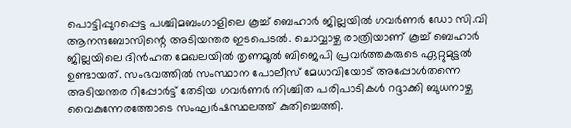പൊട്ടിപ്പുറപ്പെട്ട പശ്ചിമബംഗാളിലെ കൂച്ച് ബെഹാര്‍ ജില്ലയില്‍ ഗവര്‍ണര്‍ ഡോ സി.വി ആനന്ദബോസിന്റെ അടിയന്തര ഇടപെടല്‍. ചൊവ്വാഴ്ച രാത്രിയാണ് കൂച്ച് ബെഹാര്‍ ജില്ലയിലെ ദിന്‍ഹത മേഖലയില്‍ തൃണമൂല്‍ ബിജെപി പ്രവര്‍ത്തകരുടെ ഏറ്റുമുട്ടല്‍ ഉണ്ടായത്. സംഭവത്തില്‍ സംസ്ഥാന പോലീസ് മേധാവിയോട് അപ്പോള്‍തന്നെ അടിയന്തര റിപ്പോര്‍ട്ട് തേടിയ ഗവര്‍ണര്‍ നിശ്ചിത പരിപാടികള്‍ റദ്ദാക്കി ബുധനാഴ്ച വൈകുന്നേരത്തോടെ സംഘര്‍ഷസ്ഥലത്ത് കുതിച്ചെത്തി.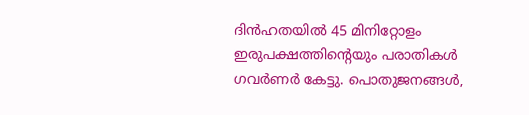ദിന്‍ഹതയില്‍ 45 മിനിറ്റോളം ഇരുപക്ഷത്തിന്റെയും പരാതികള്‍ ഗവര്‍ണര്‍ കേട്ടു. പൊതുജനങ്ങള്‍,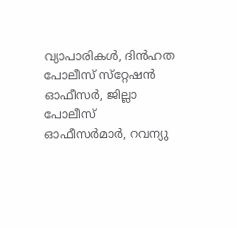വ്യാപാരികള്‍, ദിന്‍ഹത പോലീസ് സ്‌റ്റേഷന്‍ ഓഫീസര്‍, ജില്ലാ പോലീസ് ഓഫീസര്‍മാര്‍, റവന്യു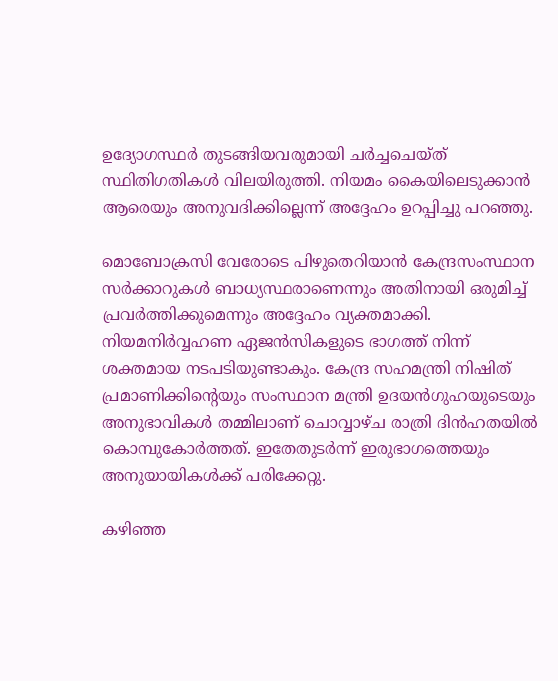ഉദ്യോഗസ്ഥര്‍ തുടങ്ങിയവരുമായി ചര്‍ച്ചചെയ്ത് സ്ഥിതിഗതികള്‍ വിലയിരുത്തി. നിയമം കൈയിലെടുക്കാന്‍ ആരെയും അനുവദിക്കില്ലെന്ന് അദ്ദേഹം ഉറപ്പിച്ചു പറഞ്ഞു.

മൊബോക്രസി വേരോടെ പിഴുതെറിയാന്‍ കേന്ദ്രസംസ്ഥാന സര്‍ക്കാറുകള്‍ ബാധ്യസ്ഥരാണെന്നും അതിനായി ഒരുമിച്ച് പ്രവര്‍ത്തിക്കുമെന്നും അദ്ദേഹം വ്യക്തമാക്കി. നിയമനിര്‍വ്വഹണ ഏജന്‍സികളുടെ ഭാഗത്ത് നിന്ന് ശക്തമായ നടപടിയുണ്ടാകും. കേന്ദ്ര സഹമന്ത്രി നിഷിത് പ്രമാണിക്കിന്റെയും സംസ്ഥാന മന്ത്രി ഉദയന്‍ഗുഹയുടെയും അനുഭാവികള്‍ തമ്മിലാണ് ചൊവ്വാഴ്ച രാത്രി ദിന്‍ഹതയില്‍ കൊമ്പുകോര്‍ത്തത്. ഇതേതുടര്‍ന്ന് ഇരുഭാഗത്തെയും അനുയായികള്‍ക്ക് പരിക്കേറ്റു.

കഴിഞ്ഞ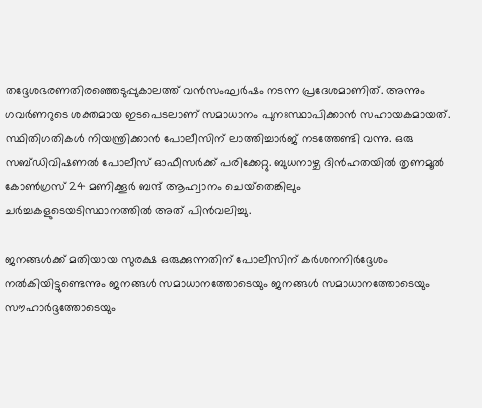തദ്ദേശഭരണതിരഞ്ഞെടുപ്പുകാലത്ത് വന്‍സംഘര്‍ഷം നടന്ന പ്രദേശമാണിത്. അന്നും ഗവര്‍ണറുടെ ശക്തമായ ഇടപെടലാണ് സമാധാനം പുനഃസ്ഥാപിക്കാന്‍ സഹായകമായത്. സ്ഥിതിഗതികള്‍ നിയന്ത്രിക്കാന്‍ പോലീസിന് ലാത്തിച്ചാര്‍ജ് നടത്തേണ്ടി വന്നു. ഒരു സബ്ഡിവിഷണല്‍ പോലീസ് ഓഫീസര്‍ക്ക് പരിക്കേറ്റു. ബുധനാഴ്ച ദിന്‍ഹതയില്‍ തൃണമൂല്‍ കോണ്‍ഗ്രസ് 24 മണിക്കൂര്‍ ബന്ദ് ആഹ്വാനം ചെയ്‌തെങ്കിലും ചര്‍ച്ചകളുടെയടിസ്ഥാനത്തില്‍ അത് പിന്‍വലിച്ചു.

ജനങ്ങള്‍ക്ക് മതിയായ സുരക്ഷ ഒരുക്കുന്നതിന് പോലീസിന് കര്‍ശനനിര്‍ദ്ദേശം നല്‍കിയിട്ടുണ്ടെന്നും ജനങ്ങള്‍ സമാധാനത്തോടെയും ജനങ്ങള്‍ സമാധാനത്തോടെയും സൗഹാര്‍ദ്ദത്തോടെയും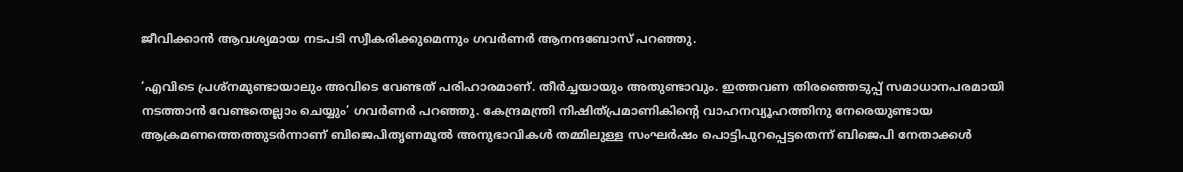ജീവിക്കാന്‍ ആവശ്യമായ നടപടി സ്വീകരിക്കുമെന്നും ഗവര്‍ണര്‍ ആനന്ദബോസ് പറഞ്ഞു.

‘എവിടെ പ്രശ്‌നമുണ്ടായാലും അവിടെ വേണ്ടത് പരിഹാരമാണ്. തീര്‍ച്ചയായും അതുണ്ടാവും. ഇത്തവണ തിരഞ്ഞെടുപ്പ് സമാധാനപരമായി നടത്താന്‍ വേണ്ടതെല്ലാം ചെയ്യും’ ഗവര്‍ണര്‍ പറഞ്ഞു. കേന്ദ്രമന്ത്രി നിഷിത്പ്രമാണികിന്റെ വാഹനവ്യൂഹത്തിനു നേരെയുണ്ടായ ആക്രമണത്തെത്തുടര്‍ന്നാണ് ബിജെപിതൃണമൂല്‍ അനുഭാവികള്‍ തമ്മിലുള്ള സംഘര്‍ഷം പൊട്ടിപുറപ്പെട്ടതെന്ന് ബിജെപി നേതാക്കള്‍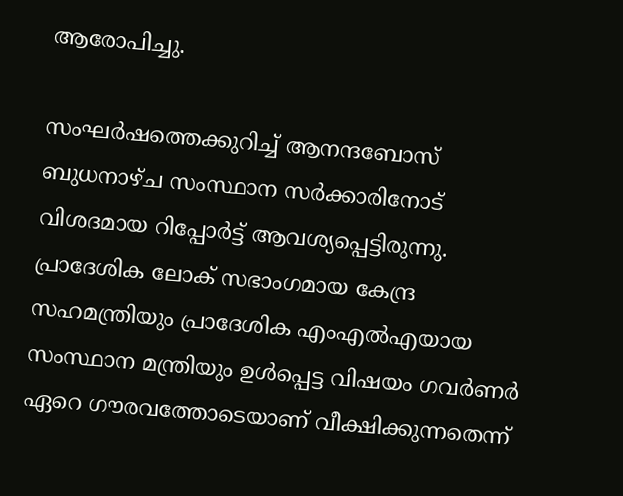ആരോപിച്ചു.

സംഘര്‍ഷത്തെക്കുറിച്ച് ആനന്ദബോസ് ബുധനാഴ്ച സംസ്ഥാന സര്‍ക്കാരിനോട് വിശദമായ റിപ്പോര്‍ട്ട് ആവശ്യപ്പെട്ടിരുന്നു. പ്രാദേശിക ലോക് സഭാംഗമായ കേന്ദ്ര സഹമന്ത്രിയും പ്രാദേശിക എംഎല്‍എയായ സംസ്ഥാന മന്ത്രിയും ഉള്‍പ്പെട്ട വിഷയം ഗവര്‍ണര്‍ ഏറെ ഗൗരവത്തോടെയാണ് വീക്ഷിക്കുന്നതെന്ന്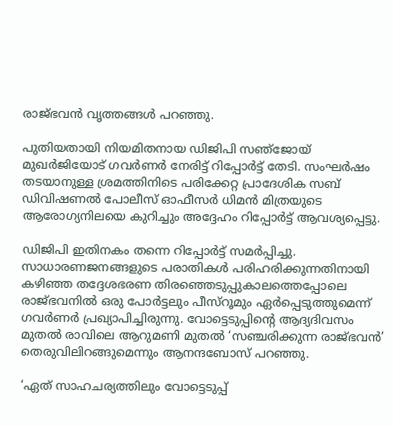രാജ്ഭവന്‍ വൃത്തങ്ങള്‍ പറഞ്ഞു.

പുതിയതായി നിയമിതനായ ഡിജിപി സഞ്‌ജോയ് മുഖര്‍ജിയോട് ഗവര്‍ണര്‍ നേരിട്ട് റിപ്പോര്‍ട്ട് തേടി. സംഘര്‍ഷം തടയാനുള്ള ശ്രമത്തിനിടെ പരിക്കേറ്റ പ്രാദേശിക സബ് ഡിവിഷണല്‍ പോലീസ് ഓഫീസര്‍ ധിമന്‍ മിത്രയുടെ ആരോഗ്യനിലയെ കുറിച്ചും അദ്ദേഹം റിപ്പോര്‍ട്ട് ആവശ്യപ്പെട്ടു.

ഡിജിപി ഇതിനകം തന്നെ റിപ്പോര്‍ട്ട് സമര്‍പ്പിച്ചു. സാധാരണജനങ്ങളുടെ പരാതികള്‍ പരിഹരിക്കുന്നതിനായി കഴിഞ്ഞ തദ്ദേശഭരണ തിരഞ്ഞെടുപ്പുകാലത്തെപ്പോലെ രാജ്ഭവനില്‍ ഒരു പോര്‍ട്ടലും പീസ്‌റൂമും ഏര്‍പ്പെടുത്തുമെന്ന് ഗവര്‍ണര്‍ പ്രഖ്യാപിച്ചിരുന്നു. വോട്ടെടുപ്പിന്റെ ആദ്യദിവസം മുതല്‍ രാവിലെ ആറുമണി മുതല്‍ ‘സഞ്ചരിക്കുന്ന രാജ്ഭവന്‍’ തെരുവിലിറങ്ങുമെന്നും ആനന്ദബോസ് പറഞ്ഞു.

‘ഏത് സാഹചര്യത്തിലും വോട്ടെടുപ്പ്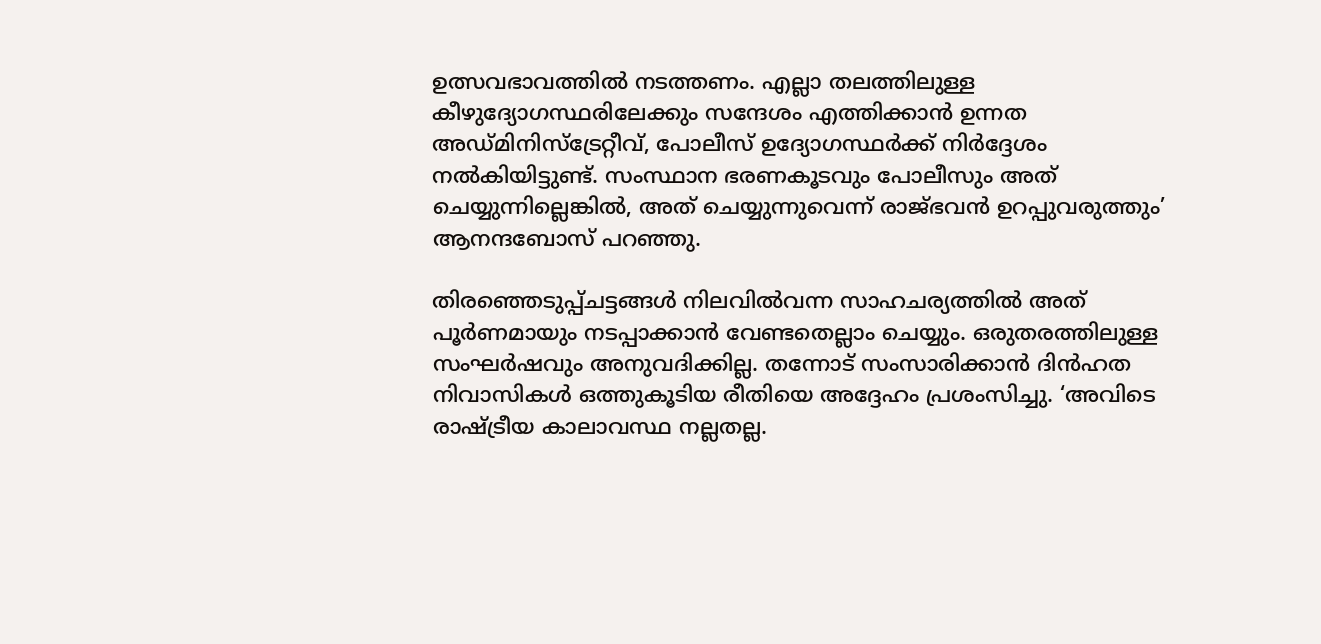ഉത്സവഭാവത്തില്‍ നടത്തണം. എല്ലാ തലത്തിലുള്ള കീഴുദ്യോഗസ്ഥരിലേക്കും സന്ദേശം എത്തിക്കാന്‍ ഉന്നത അഡ്മിനിസ്‌ട്രേറ്റീവ്, പോലീസ് ഉദ്യോഗസ്ഥര്‍ക്ക് നിര്‍ദ്ദേശം നല്‍കിയിട്ടുണ്ട്. സംസ്ഥാന ഭരണകൂടവും പോലീസും അത് ചെയ്യുന്നില്ലെങ്കില്‍, അത് ചെയ്യുന്നുവെന്ന് രാജ്ഭവന്‍ ഉറപ്പുവരുത്തും’ ആനന്ദബോസ് പറഞ്ഞു.

തിരഞ്ഞെടുപ്പ്ചട്ടങ്ങള്‍ നിലവില്‍വന്ന സാഹചര്യത്തില്‍ അത് പൂര്‍ണമായും നടപ്പാക്കാന്‍ വേണ്ടതെല്ലാം ചെയ്യും. ഒരുതരത്തിലുള്ള സംഘര്‍ഷവും അനുവദിക്കില്ല. തന്നോട് സംസാരിക്കാന്‍ ദിന്‍ഹത നിവാസികള്‍ ഒത്തുകൂടിയ രീതിയെ അദ്ദേഹം പ്രശംസിച്ചു. ‘അവിടെ രാഷ്‌ട്രീയ കാലാവസ്ഥ നല്ലതല്ല.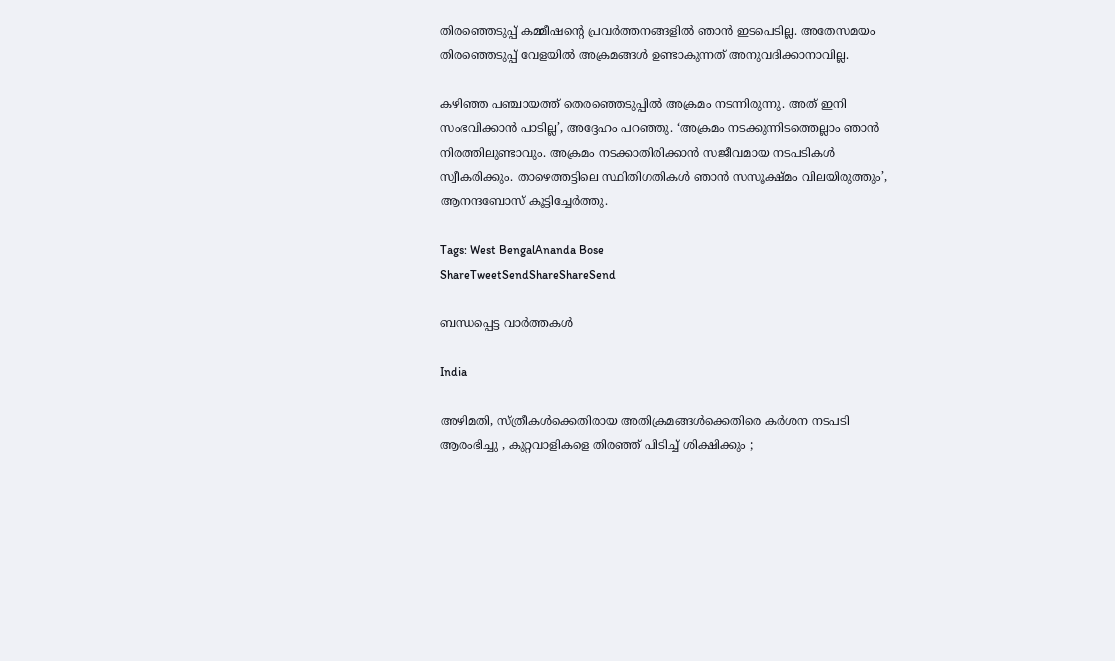തിരഞ്ഞെടുപ്പ് കമ്മീഷന്റെ പ്രവര്‍ത്തനങ്ങളില്‍ ഞാന്‍ ഇടപെടില്ല. അതേസമയം തിരഞ്ഞെടുപ്പ് വേളയില്‍ അക്രമങ്ങള്‍ ഉണ്ടാകുന്നത് അനുവദിക്കാനാവില്ല.

കഴിഞ്ഞ പഞ്ചായത്ത് തെരഞ്ഞെടുപ്പില്‍ അക്രമം നടന്നിരുന്നു. അത് ഇനി സംഭവിക്കാന്‍ പാടില്ല’, അദ്ദേഹം പറഞ്ഞു. ‘അക്രമം നടക്കുന്നിടത്തെല്ലാം ഞാന്‍ നിരത്തിലുണ്ടാവും. അക്രമം നടക്കാതിരിക്കാന്‍ സജീവമായ നടപടികള്‍ സ്വീകരിക്കും. താഴെത്തട്ടിലെ സ്ഥിതിഗതികള്‍ ഞാന്‍ സസൂക്ഷ്മം വിലയിരുത്തും’, ആനന്ദബോസ് കൂട്ടിച്ചേര്‍ത്തു.

Tags: West BengalAnanda Bose
ShareTweetSendShareShareSend

ബന്ധപ്പെട്ട വാര്‍ത്തകള്‍

India

അഴിമതി, സ്ത്രീകൾക്കെതിരായ അതിക്രമങ്ങൾക്കെതിരെ കർശന നടപടി ആരംഭിച്ചു , കുറ്റവാളികളെ തിരഞ്ഞ് പിടിച്ച് ശിക്ഷിക്കും ;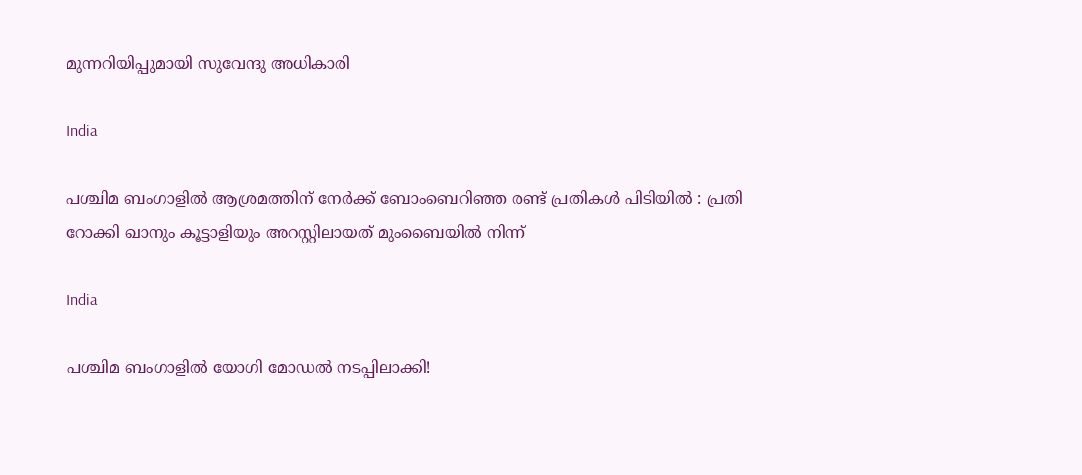മുന്നറിയിപ്പുമായി സുവേന്ദു അധികാരി

India

പശ്ചിമ ബംഗാളിൽ ആശ്രമത്തിന് നേർക്ക് ബോംബെറിഞ്ഞ രണ്ട് പ്രതികൾ പിടിയിൽ : പ്രതി റോക്കി ഖാനും കൂട്ടാളിയും അറസ്റ്റിലായത് മുംബൈയിൽ നിന്ന്

India

പശ്ചിമ ബംഗാളിൽ യോഗി മോഡൽ നടപ്പിലാക്കി!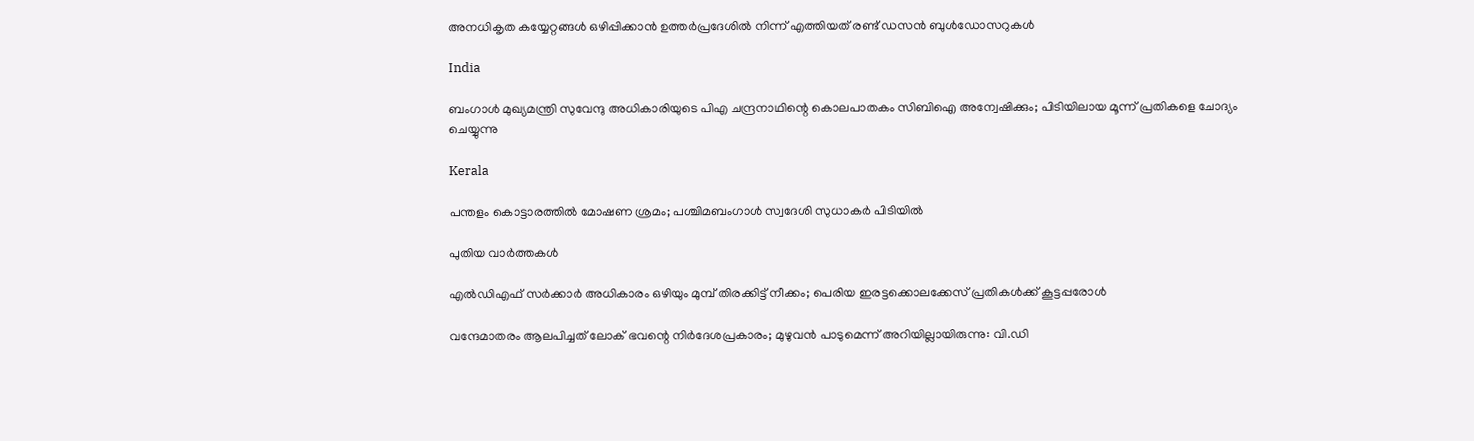അനധികൃത കയ്യേറ്റങ്ങൾ ഒഴിപ്പിക്കാൻ ഉത്തർപ്രദേശിൽ നിന്ന് എത്തിയത് രണ്ട് ഡസൻ ബുൾഡോസറുകൾ

India

ബംഗാൾ മുഖ്യമന്ത്രി സുവേന്ദു അധികാരിയുടെ പിഎ ചന്ദ്രനാഥിന്റെ കൊലപാതകം സിബിഐ അന്വേഷിക്കും; പിടിയിലായ മൂന്ന് പ്രതികളെ ചോദ്യം ചെയ്യുന്നു

Kerala

പന്തളം കൊട്ടാരത്തിൽ മോഷണ ശ്രമം; പശ്ചിമബംഗാൾ സ്വദേശി സുധാകർ പിടിയിൽ

പുതിയ വാര്‍ത്തകള്‍

എൽഡിഎഫ് സർക്കാർ അധികാരം ഒഴിയും മുമ്പ് തിരക്കിട്ട് നീക്കം; പെരിയ ഇരട്ടക്കൊലക്കേസ് പ്രതികൾക്ക് കൂട്ടപ്പരോൾ

വന്ദേമാതരം ആലപിച്ചത് ലോക് ഭവന്റെ നിർദേശപ്രകാരം; മുഴുവൻ പാടുമെന്ന് അറിയില്ലായിരുന്നു: വി.ഡി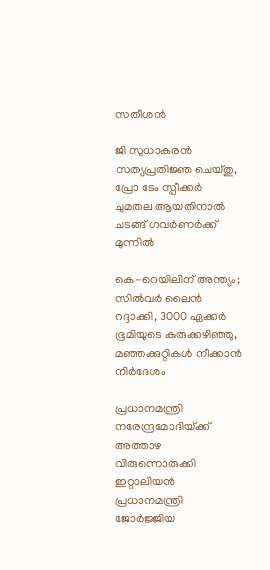സതീശൻ

ജി സുധാകരൻ സത്യപ്രതിജ്ഞ ചെയ്തു, പ്രോ ടേം സ്പീക്കർ ചുമതല ആയതിനാൽ ചടങ്ങ് ഗവർണർക്ക് മുന്നിൽ

കെ-റെയിലിന് അന്ത്യം; സിൽവർ ലൈൻ റദ്ദാക്കി, 3000 ഏക്കർ ഭൂമിയുടെ കുരുക്കഴിഞ്ഞു, മഞ്ഞക്കുറ്റികൾ നീക്കാൻ നിർദേശം

പ്രധാനമന്ത്രി നരേന്ദ്രമോദിയ്‌ക്ക് അത്താഴ വിരുന്നൊരുക്കി ഇറ്റാലിയൻ പ്രധാനമന്ത്രി ജോർജ്ജിയ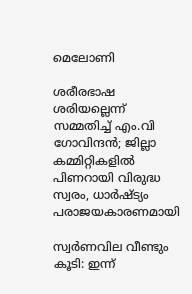മെലോണി

ശരീരഭാഷ ശരിയല്ലെന്ന് സമ്മതിച്ച് എം.വി ഗോവിന്ദൻ; ജില്ലാ കമ്മിറ്റികളിൽ പിണറായി വിരുദ്ധ സ്വരം, ധാർഷ്ട്യം പരാജയകാരണമായി

സ്വർണവില വീണ്ടും കൂടി: ഇന്ന്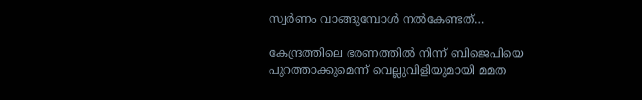സ്വർണം വാങ്ങുമ്പോൾ നൽകേണ്ടത്…

കേന്ദ്രത്തിലെ ഭരണത്തിൽ നിന്ന് ബിജെപിയെ പുറത്താക്കുമെന്ന് വെല്ലുവിളിയുമായി മമത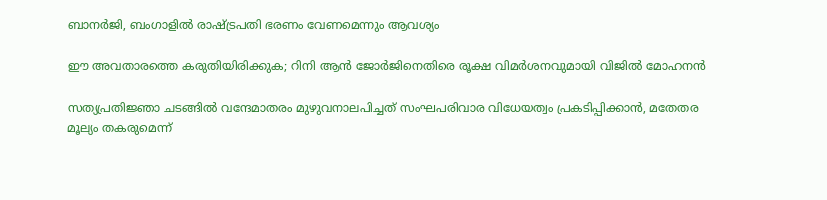ബാനർജി, ബംഗാളിൽ രാഷ്‌ട്രപതി ഭരണം വേണമെന്നും ആവശ്യം

ഈ അവതാരത്തെ കരുതിയിരിക്കുക; റിനി ആൻ ജോർജിനെതിരെ രൂക്ഷ വിമർശനവുമായി വിജിൽ മോഹനൻ

സത്യപ്രതിജ്ഞാ ചടങ്ങില്‍ വന്ദേമാതരം മുഴുവനാലപിച്ചത് സംഘപരിവാര വിധേയത്വം പ്രകടിപ്പിക്കാൻ, മതേതര മൂല്യം തകരുമെന്ന്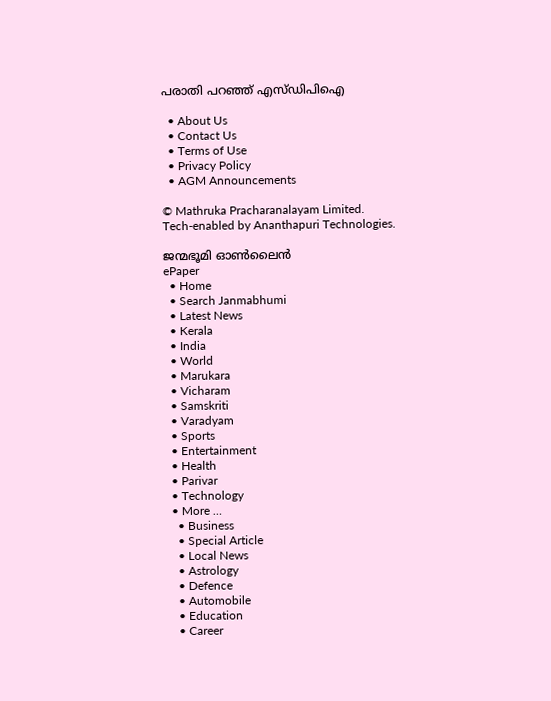പരാതി പറഞ്ഞ് എസ്ഡിപിഐ

  • About Us
  • Contact Us
  • Terms of Use
  • Privacy Policy
  • AGM Announcements

© Mathruka Pracharanalayam Limited.
Tech-enabled by Ananthapuri Technologies.

ജന്മഭൂമി ഓണ്‍ലൈന്‍
ePaper
  • Home
  • Search Janmabhumi
  • Latest News
  • Kerala
  • India
  • World
  • Marukara
  • Vicharam
  • Samskriti
  • Varadyam
  • Sports
  • Entertainment
  • Health
  • Parivar
  • Technology
  • More …
    • Business
    • Special Article
    • Local News
    • Astrology
    • Defence
    • Automobile
    • Education
    • Career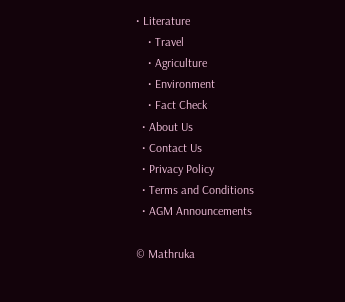• Literature
    • Travel
    • Agriculture
    • Environment
    • Fact Check
  • About Us
  • Contact Us
  • Privacy Policy
  • Terms and Conditions
  • AGM Announcements

© Mathruka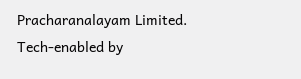Pracharanalayam Limited.
Tech-enabled by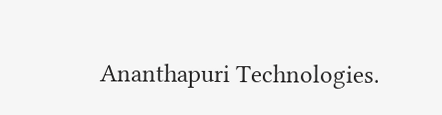Ananthapuri Technologies.